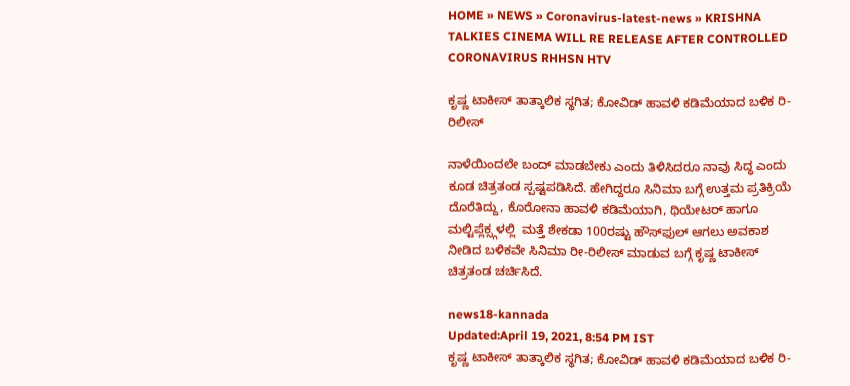HOME » NEWS » Coronavirus-latest-news » KRISHNA TALKIES CINEMA WILL RE RELEASE AFTER CONTROLLED CORONAVIRUS RHHSN HTV

ಕೃಷ್ಣ ಟಾಕೀಸ್ ತಾತ್ಕಾಲಿಕ ಸ್ಥಗಿತ; ಕೋವಿಡ್ ಹಾವಳಿ ಕಡಿಮೆಯಾದ ಬಳಿಕ ರಿ-ರಿಲೀಸ್

ನಾಳೆಯಿಂದಲೇ ಬಂದ್ ಮಾಡಬೇಕು ಎಂದು ತಿಳಿಸಿದರೂ ನಾವು ಸಿದ್ಧ ಎಂದು ಕೂಡ ಚಿತ್ರತಂಡ ಸ್ಪಷ್ಟಪಡಿಸಿದೆ. ಹೇಗಿದ್ದರೂ ಸಿನಿಮಾ ಬಗ್ಗೆ ಉತ್ತಮ ಪ್ರತಿಕ್ರಿಯೆ ದೊರೆತಿದ್ದು, ಕೊರೋನಾ ಹಾವಳಿ ಕಡಿಮೆಯಾಗಿ, ಥಿಯೇಟರ್ ಹಾಗೂ ಮಲ್ಟಿಪ್ಲೆಕ್ಸ್ಗಳಲ್ಲಿ  ಮತ್ತೆ ಶೇಕಡಾ 100ರಷ್ಟು ಹೌಸ್‌ಫುಲ್ ಆಗಲು ಅವಕಾಶ ನೀಡಿದ ಬಳಿಕವೇ ಸಿನಿಮಾ ರೀ-ರಿಲೀಸ್ ಮಾಡುವ ಬಗ್ಗೆ ಕೃಷ್ಣ ಟಾಕೀಸ್ ಚಿತ್ರತಂಡ ಚರ್ಚಿಸಿದೆ.

news18-kannada
Updated:April 19, 2021, 8:54 PM IST
ಕೃಷ್ಣ ಟಾಕೀಸ್ ತಾತ್ಕಾಲಿಕ ಸ್ಥಗಿತ; ಕೋವಿಡ್ ಹಾವಳಿ ಕಡಿಮೆಯಾದ ಬಳಿಕ ರಿ-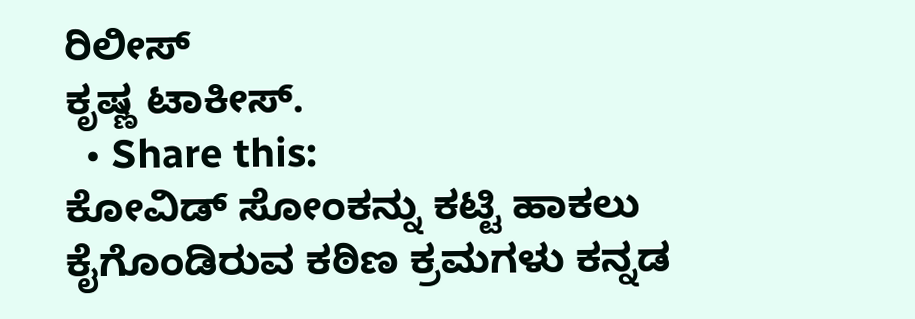ರಿಲೀಸ್
ಕೃಷ್ಣ ಟಾಕೀಸ್.
  • Share this:
ಕೋವಿಡ್ ಸೋಂಕನ್ನು ಕಟ್ಟಿ ಹಾಕಲು ಕೈಗೊಂಡಿರುವ ಕಠಿಣ ಕ್ರಮಗಳು ಕನ್ನಡ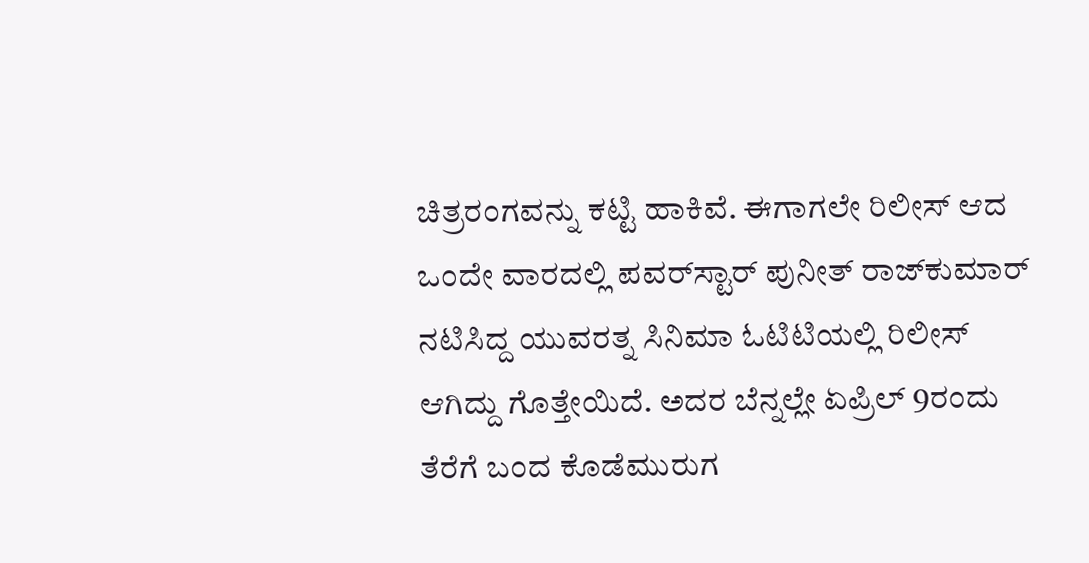ಚಿತ್ರರಂಗವನ್ನು ಕಟ್ಟಿ ಹಾಕಿವೆ. ಈಗಾಗಲೇ ರಿಲೀಸ್ ಆದ ಒಂದೇ ವಾರದಲ್ಲಿ ಪವರ್‌ಸ್ಟಾರ್ ಪುನೀತ್ ರಾಜ್‌ಕುಮಾರ್ ನಟಿಸಿದ್ದ ಯುವರತ್ನ ಸಿನಿಮಾ ಓಟಿಟಿಯಲ್ಲಿ ರಿಲೀಸ್ ಆಗಿದ್ದು ಗೊತ್ತೇಯಿದೆ. ಅದರ ಬೆನ್ನಲ್ಲೇ ಏಪ್ರಿಲ್ 9ರಂದು ತೆರೆಗೆ ಬಂದ ಕೊಡೆಮುರುಗ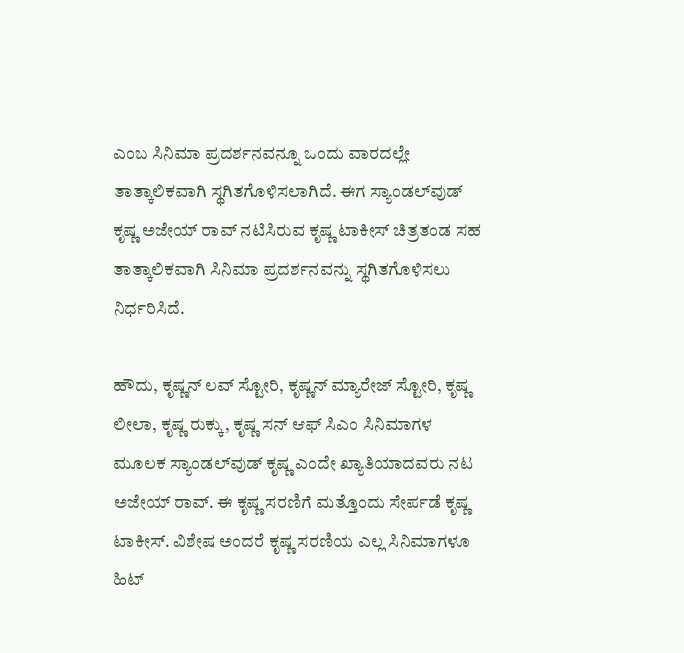ಎಂಬ ಸಿನಿಮಾ ಪ್ರದರ್ಶನವನ್ನೂ ಒಂದು ವಾರದಲ್ಲೇ ತಾತ್ಕಾಲಿಕವಾಗಿ ಸ್ಥಗಿತಗೊಳಿಸಲಾಗಿದೆ. ಈಗ ಸ್ಯಾಂಡಲ್‌ವುಡ್ ಕೃಷ್ಣ ಅಜೇಯ್ ರಾವ್ ನಟಿಸಿರುವ ಕೃಷ್ಣ ಟಾಕೀಸ್ ಚಿತ್ರತಂಡ ಸಹ ತಾತ್ಕಾಲಿಕವಾಗಿ ಸಿನಿಮಾ ಪ್ರದರ್ಶನವನ್ನು ಸ್ಥಗಿತಗೊಳಿಸಲು ನಿರ್ಧರಿಸಿದೆ.

ಹೌದು, ಕೃಷ್ಣನ್ ಲವ್ ಸ್ಟೋರಿ, ಕೃಷ್ಣನ್ ಮ್ಯಾರೇಜ್ ಸ್ಟೋರಿ, ಕೃಷ್ಣ ಲೀಲಾ, ಕೃಷ್ಣ ರುಕ್ಕು, ಕೃಷ್ಣ ಸನ್ ಆಫ್ ಸಿಎಂ ಸಿನಿಮಾಗಳ ಮೂಲಕ ಸ್ಯಾಂಡಲ್‌ವುಡ್ ಕೃಷ್ಣ ಎಂದೇ ಖ್ಯಾತಿಯಾದವರು ನಟ ಅಜೇಯ್ ರಾವ್. ಈ ಕೃಷ್ಣ ಸರಣಿಗೆ ಮತ್ತೊಂದು ಸೇರ್ಪಡೆ ಕೃಷ್ಣ ಟಾಕೀಸ್. ವಿಶೇಷ ಅಂದರೆ ಕೃಷ್ಣ ಸರಣಿಯ ಎಲ್ಲ ಸಿನಿಮಾಗಳೂ ಹಿಟ್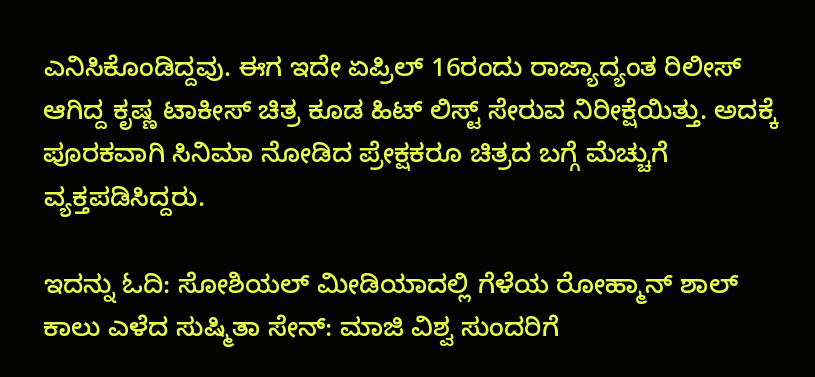ಎನಿಸಿಕೊಂಡಿದ್ದವು. ಈಗ ಇದೇ ಏಪ್ರಿಲ್ 16ರಂದು ರಾಜ್ಯಾದ್ಯಂತ ರಿಲೀಸ್ ಆಗಿದ್ದ ಕೃಷ್ಣ ಟಾಕೀಸ್ ಚಿತ್ರ ಕೂಡ ಹಿಟ್ ಲಿಸ್ಟ್ ಸೇರುವ ನಿರೀಕ್ಷೆಯಿತ್ತು. ಅದಕ್ಕೆ ಪೂರಕವಾಗಿ ಸಿನಿಮಾ ನೋಡಿದ ಪ್ರೇಕ್ಷಕರೂ ಚಿತ್ರದ ಬಗ್ಗೆ ಮೆಚ್ಚುಗೆ ವ್ಯಕ್ತಪಡಿಸಿದ್ದರು.

ಇದನ್ನು ಓದಿ: ಸೋಶಿಯಲ್ ಮೀಡಿಯಾದಲ್ಲಿ ಗೆಳೆಯ ರೋಹ್ಮಾನ್ ಶಾಲ್ ಕಾಲು ಎಳೆದ ಸುಷ್ಮಿತಾ ಸೇನ್: ಮಾಜಿ ವಿಶ್ವ ಸುಂದರಿಗೆ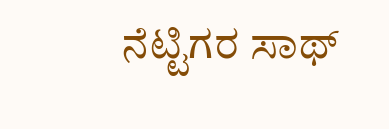ನೆಟ್ಟಿಗರ ಸಾಥ್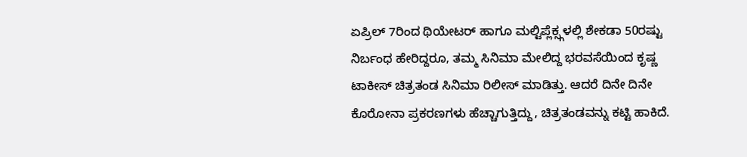ಏಪ್ರಿಲ್ 7ರಿಂದ ಥಿಯೇಟರ್ ಹಾಗೂ ಮಲ್ಟಿಪ್ಲೆಕ್ಸ್ಗಳಲ್ಲಿ ಶೇಕಡಾ 50ರಷ್ಟು ನಿರ್ಬಂಧ ಹೇರಿದ್ದರೂ, ತಮ್ಮ ಸಿನಿಮಾ ಮೇಲಿದ್ದ ಭರವಸೆಯಿಂದ ಕೃಷ್ಣ ಟಾಕೀಸ್ ಚಿತ್ರತಂಡ ಸಿನಿಮಾ ರಿಲೀಸ್ ಮಾಡಿತ್ತು. ಆದರೆ ದಿನೇ ದಿನೇ ಕೊರೋನಾ ಪ್ರಕರಣಗಳು ಹೆಚ್ಚಾಗುತ್ತಿದ್ದು, ಚಿತ್ರತಂಡವನ್ನು ಕಟ್ಟಿ ಹಾಕಿದೆ.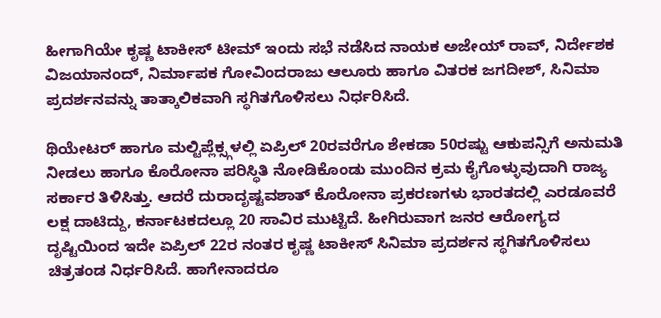ಹೀಗಾಗಿಯೇ ಕೃಷ್ಣ ಟಾಕೀಸ್ ಟೀಮ್ ಇಂದು ಸಭೆ ನಡೆಸಿದ ನಾಯಕ ಅಜೇಯ್ ರಾವ್, ನಿರ್ದೇಶಕ ವಿಜಯಾನಂದ್, ನಿರ್ಮಾಪಕ ಗೋವಿಂದರಾಜು ಆಲೂರು ಹಾಗೂ ವಿತರಕ ಜಗದೀಶ್, ಸಿನಿಮಾ ಪ್ರದರ್ಶನವನ್ನು ತಾತ್ಕಾಲಿಕವಾಗಿ ಸ್ಥಗಿತಗೊಳಿಸಲು ನಿರ್ಧರಿಸಿದೆ.

ಥಿಯೇಟರ್ ಹಾಗೂ ಮಲ್ಟಿಪ್ಲೆಕ್ಸ್ಗಳಲ್ಲಿ ಏಪ್ರಿಲ್ 20ರವರೆಗೂ ಶೇಕಡಾ 50ರಷ್ಟು ಆಕುಪನ್ಸಿಗೆ ಅನುಮತಿ ನೀಡಲು ಹಾಗೂ ಕೊರೋನಾ ಪರಿಸ್ಥಿತಿ ನೋಡಿಕೊಂಡು ಮುಂದಿನ ಕ್ರಮ ಕೈಗೊಳ್ಳುವುದಾಗಿ ರಾಜ್ಯ ಸರ್ಕಾರ ತಿಳಿಸಿತ್ತು. ಆದರೆ ದುರಾದೃಷ್ಟವಶಾತ್ ಕೊರೋನಾ ಪ್ರಕರಣಗಳು ಭಾರತದಲ್ಲಿ ಎರಡೂವರೆ ಲಕ್ಷ ದಾಟಿದ್ದು, ಕರ್ನಾಟಕದಲ್ಲೂ 20 ಸಾವಿರ ಮುಟ್ಟಿದೆ. ಹೀಗಿರುವಾಗ ಜನರ ಆರೋಗ್ಯದ ದೃಷ್ಟಿಯಿಂದ ಇದೇ ಏಪ್ರಿಲ್ 22ರ ನಂತರ ಕೃಷ್ಣ ಟಾಕೀಸ್ ಸಿನಿಮಾ ಪ್ರದರ್ಶನ ಸ್ಥಗಿತಗೊಳಿಸಲು ಚಿತ್ರತಂಡ ನಿರ್ಧರಿಸಿದೆ. ಹಾಗೇನಾದರೂ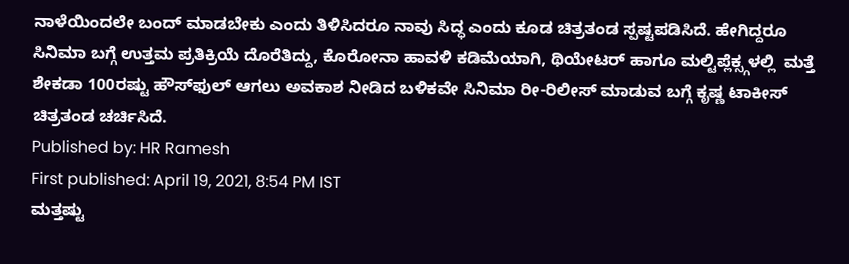ನಾಳೆಯಿಂದಲೇ ಬಂದ್ ಮಾಡಬೇಕು ಎಂದು ತಿಳಿಸಿದರೂ ನಾವು ಸಿದ್ಧ ಎಂದು ಕೂಡ ಚಿತ್ರತಂಡ ಸ್ಪಷ್ಟಪಡಿಸಿದೆ. ಹೇಗಿದ್ದರೂ ಸಿನಿಮಾ ಬಗ್ಗೆ ಉತ್ತಮ ಪ್ರತಿಕ್ರಿಯೆ ದೊರೆತಿದ್ದು, ಕೊರೋನಾ ಹಾವಳಿ ಕಡಿಮೆಯಾಗಿ, ಥಿಯೇಟರ್ ಹಾಗೂ ಮಲ್ಟಿಪ್ಲೆಕ್ಸ್ಗಳಲ್ಲಿ  ಮತ್ತೆ ಶೇಕಡಾ 100ರಷ್ಟು ಹೌಸ್‌ಫುಲ್ ಆಗಲು ಅವಕಾಶ ನೀಡಿದ ಬಳಿಕವೇ ಸಿನಿಮಾ ರೀ-ರಿಲೀಸ್ ಮಾಡುವ ಬಗ್ಗೆ ಕೃಷ್ಣ ಟಾಕೀಸ್ ಚಿತ್ರತಂಡ ಚರ್ಚಿಸಿದೆ.
Published by: HR Ramesh
First published: April 19, 2021, 8:54 PM IST
ಮತ್ತಷ್ಟು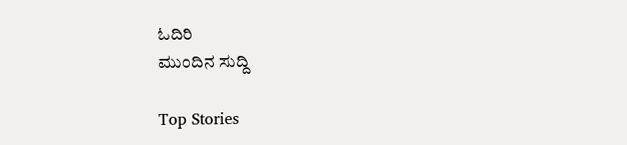ಓದಿರಿ
ಮುಂದಿನ ಸುದ್ದಿ

Top Stories